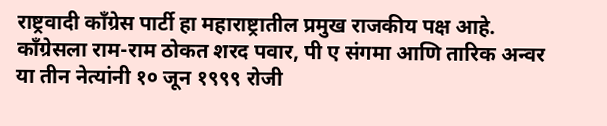राष्ट्रवादी काँग्रेस पार्टी हा महाराष्ट्रातील प्रमुख राजकीय पक्ष आहे. काँग्रेसला राम-राम ठोकत शरद पवार, पी ए संगमा आणि तारिक अन्वर या तीन नेत्यांनी १० जून १९९९ रोजी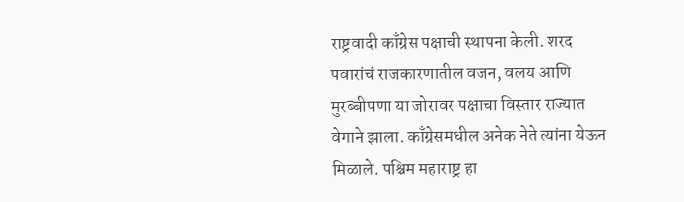राष्ट्रवादी काँग्रेस पक्षाची स्थापना केली. शरद पवारांचं राजकारणातील वजन, वलय आणि मुरब्बीपणा या जोरावर पक्षाचा विस्तार राज्यात वेगाने झाला. काँग्रेसमधील अनेक नेते त्यांना येऊन मिळाले. पश्चिम महाराष्ट्र हा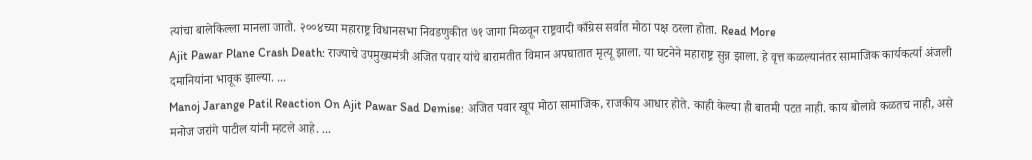त्यांचा बालेकिल्ला मानला जातो. २००४च्या महाराष्ट्र विधानसभा निवडणुकीत ७१ जागा मिळवून राष्ट्रवादी काँग्रेस सर्वात मोठा पक्ष ठरला होता. Read More
Ajit Pawar Plane Crash Death: राज्याचे उपमुख्यमंत्री अजित पवार यांचे बारामतीत विमान अपघातात मृत्यू झाला. या घटनेने महाराष्ट्र सुन्न झाला. हे वृत्त कळल्यानंतर सामाजिक कार्यकर्त्या अंजली दमानियांना भावूक झाल्या. ...
Manoj Jarange Patil Reaction On Ajit Pawar Sad Demise: अजित पवार खूप मोठा सामाजिक, राजकीय आधार होते. काही केल्या ही बातमी पटत नाही. काय बोलावे कळतच नाही, असे मनोज जरांगे पाटील यांनी म्हटले आहे. ...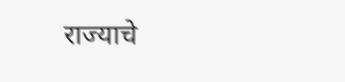राज्याचे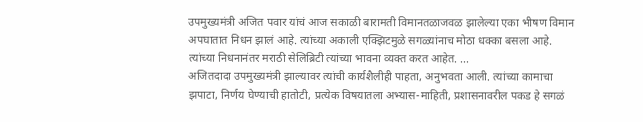उपमुख्यमंत्री अजित पवार यांचं आज सकाळी बारामती विमानतळाजवळ झालेल्या एका भीषण विमान अपघातात निधन झालं आहे. त्यांच्या अकाली एक्झिटमुळे सगळ्यांनाच मोठा धक्का बसला आहे. त्यांच्या निधनानंतर मराठी सेलिब्रिटी त्यांच्या भावना व्यक्त करत आहेत. ...
अजितदादा उपमुख्यमंत्री झाल्यावर त्यांची कार्यशैलीही पाहता, अनुभवता आली. त्यांच्या कामाचा झपाटा, निर्णय घेण्याची हातोटी, प्रत्येक विषयातला अभ्यास-माहिती, प्रशासनावरील पकड हे सगळं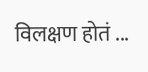विलक्षण होतं ...